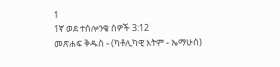1
1ኛ ወደ ተሰሎንቄ ሰዎች 3:12
መጽሐፍ ቅዱስ - (ካቶሊካዊ እትም - ኤማሁስ)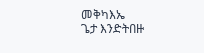መቅካእኤ
ጌታ እንድትበዙ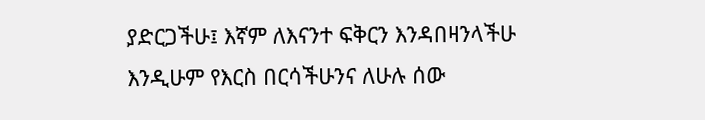ያድርጋችሁ፤ እኛም ለእናንተ ፍቅርን እንዳበዛንላችሁ እንዲሁም የእርስ በርሳችሁንና ለሁሉ ሰው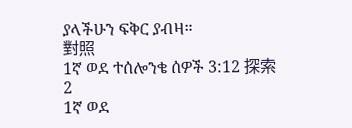ያላችሁን ፍቅር ያብዛ።
對照
1ኛ ወደ ተሰሎንቄ ሰዎች 3:12 探索
2
1ኛ ወደ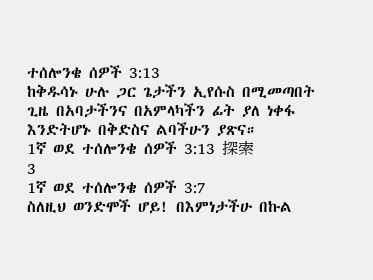ተሰሎንቄ ሰዎች 3:13
ከቅዱሳኑ ሁሉ ጋር ጌታችን ኢየሱስ በሚመጣበት ጊዜ በአባታችንና በአምላካችን ፊት ያለ ነቀፋ እንድትሆኑ በቅድስና ልባችሁን ያጽና።
1ኛ ወደ ተሰሎንቄ ሰዎች 3:13 探索
3
1ኛ ወደ ተሰሎንቄ ሰዎች 3:7
ስለዚህ ወንድሞች ሆይ! በእምነታችሁ በኩል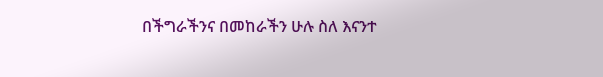በችግራችንና በመከራችን ሁሉ ስለ እናንተ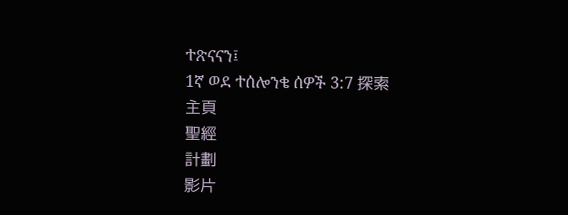ተጽናናን፤
1ኛ ወደ ተሰሎንቄ ሰዎች 3:7 探索
主頁
聖經
計劃
影片